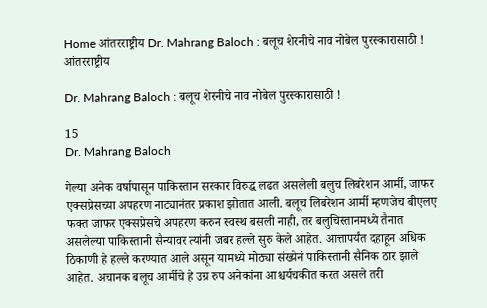Home आंतरराष्ट्रीय Dr. Mahrang Baloch : बलूच शेरनीचे नाव नोबेल पुरस्कारासाठी !
आंतरराष्ट्रीय

Dr. Mahrang Baloch : बलूच शेरनीचे नाव नोबेल पुरस्कारासाठी !

15
Dr. Mahrang Baloch

गेल्या अनेक वर्षापासून पाकिस्तान सरकार विरुद्ध लढत असलेली बलुच लिबरेशन आर्मी, जाफर एक्सप्रेसच्या अपहरण नाट्यानंतर प्रकाश झोतात आली. बलूच लिबरेशन आर्मी म्हणजेच बीएलए फक्त जाफर एक्सप्रेसचे अपहरण करुन स्वस्थ बसली नाही, तर बलुचिस्तानमध्ये तैनात असलेल्या पाकिस्तानी सैन्यावर त्यांनी जबर हल्ले सुरु केले आहेत. आत्तापर्यंत दहाहून अधिक ठिकाणी हे हल्ले करण्यात आले असून यामध्ये मोठ्या संख्येनं पाकिस्तानी सैनिक ठार झाले आहेत. अचानक बलूच आर्मीचे हे उग्र रुप अनेकांना आश्चर्यचकीत करत असले तरी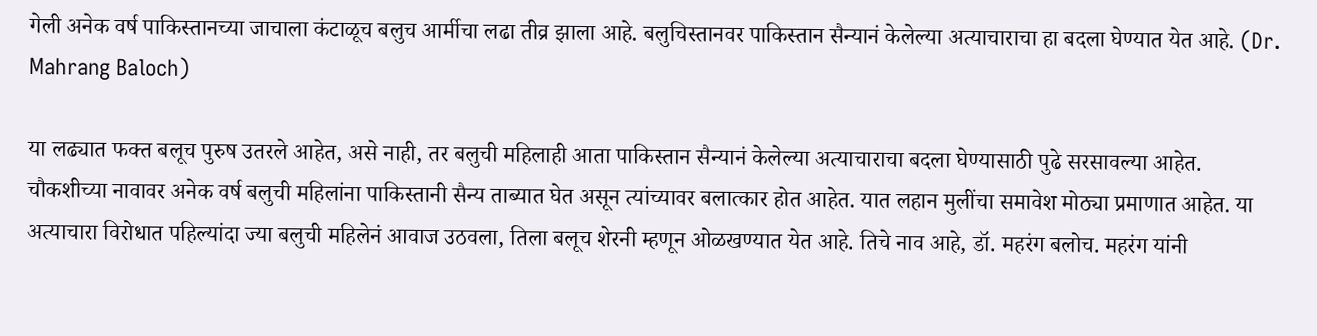गेली अनेक वर्ष पाकिस्तानच्या जाचाला कंटाळूच बलुच आर्मीचा लढा तीव्र झाला आहे. बलुचिस्तानवर पाकिस्तान सैन्यानं केलेल्या अत्याचाराचा हा बदला घेण्यात येत आहे. (Dr. Mahrang Baloch)

या लढ्यात फक्त बलूच पुरुष उतरले आहेत, असे नाही, तर बलुची महिलाही आता पाकिस्तान सैन्यानं केलेल्या अत्याचाराचा बदला घेण्यासाठी पुढे सरसावल्या आहेत. चौकशीच्या नावावर अनेक वर्ष बलुची महिलांना पाकिस्तानी सैन्य ताब्यात घेत असून त्यांच्यावर बलात्कार होत आहेत. यात लहान मुलींचा समावेश मोठ्या प्रमाणात आहेत. या अत्याचारा विरोधात पहिल्यांदा ज्या बलुची महिलेनं आवाज उठवला, तिला बलूच शेरनी म्हणून ओळखण्यात येत आहे. तिचे नाव आहे, डॉ. महरंग बलोच. महरंग यांनी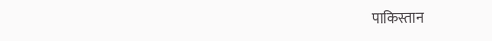पाकिस्तान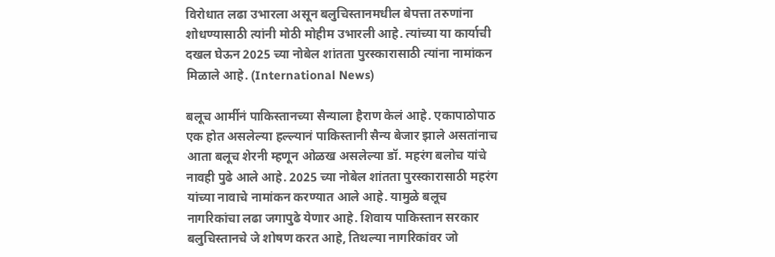विरोधात लढा उभारला असून बलुचिस्तानमधील बेपत्ता तरुणांना शोधण्यासाठी त्यांनी मोठी मोहीम उभारली आहे. त्यांच्या या कार्याची दखल घेऊन 2025 च्या नोबेल शांतता पुरस्कारासाठी त्यांना नामांकन मिळाले आहे. (International News)

बलूच आर्मीनं पाकिस्तानच्या सैन्याला हैराण केलं आहे. एकापाठोपाठ एक होत असलेल्या हल्ल्यानं पाकिस्तानी सैन्य बेजार झाले असतांनाच आता बलूच शेरनी म्हणून ओळख असलेल्या डॉ. महरंग बलोच यांचे नावही पुढे आले आहे. 2025 च्या नोबेल शांतता पुरस्कारासाठी महरंग यांच्या नावाचे नामांकन करण्यात आले आहे. यामुळे बलूच नागरिकांचा लढा जगापुढे येणार आहे. शिवाय पाकिस्तान सरकार बलुचिस्तानचे जे शोषण करत आहे, तिथल्या नागरिकांवर जो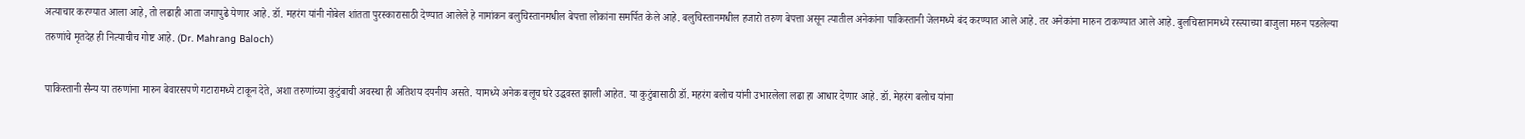अत्याचार करण्यात आला आहे, तो लढाही आता जगापुढे येणार आहे. डॉ. महरंग यांनी नोबेल शांतता पुरस्कारासाठी देण्यात आलेले हे नामांकन बलुचिस्तानमधील बेपत्ता लोकांना समर्पित केले आहे. बलुचिस्तानमधील हजारो तरुण बेपत्ता असून त्यातील अनेकांना पाकिस्तानी जेलमध्ये बंद करण्यात आले आहे. तर अनेकांना मारुन टाकण्यात आले आहे. बुलचिस्तानमध्ये रस्त्याच्या बाजुला मरुन पडलेल्या तरुणांचे मृतदेह ही नित्याचीच गोष्ट आहे. (Dr. Mahrang Baloch)

पाकिस्तानी सैन्य या तरुणांना मारुन बेवारसपणे गटारामध्ये टाकून देते, अशा तरुणांच्या कुटुंबाची अवस्था ही अतिशय दयनीय असते. यामध्ये अनेक बलूच घरे उद्धवस्त झाली आहेत. या कुटुंबासाठी डॉ. महरंग बलोच यांनी उभारलेला लढा हा आधार देणार आहे. डॉ. मेहरंग बलोच यांना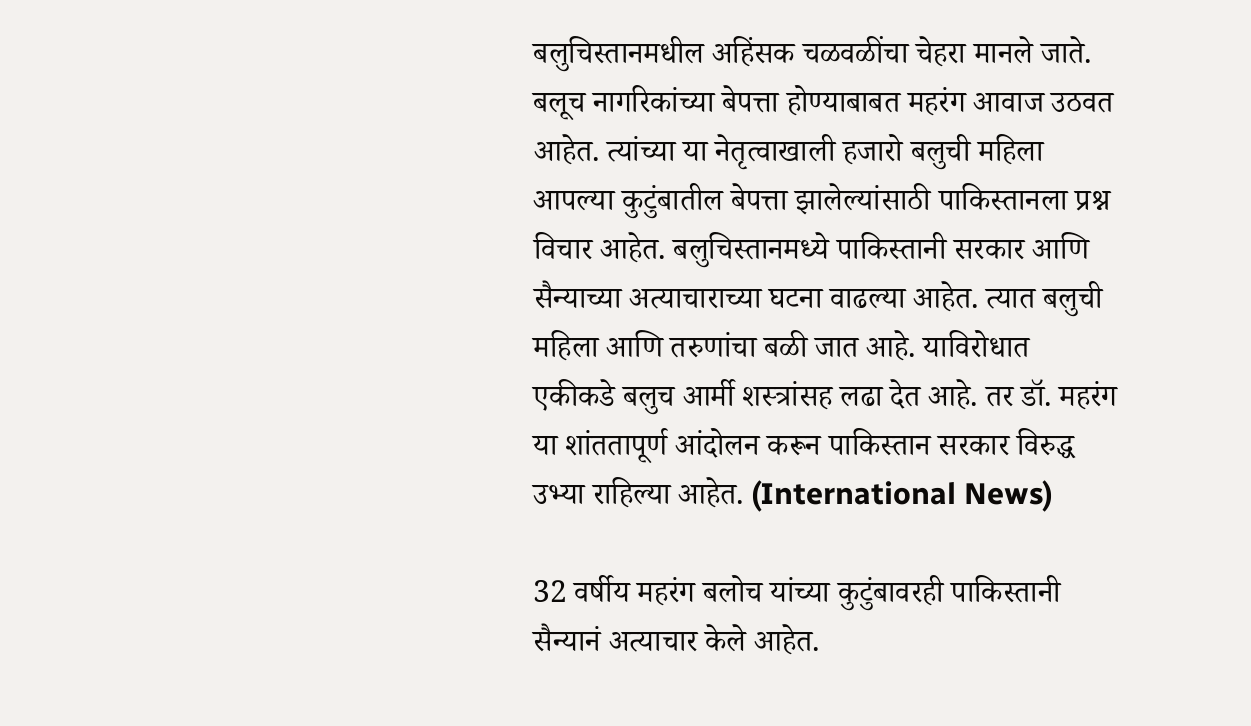बलुचिस्तानमधील अहिंसक चळवळींचा चेहरा मानले जाते. बलूच नागरिकांच्या बेपत्ता होण्याबाबत महरंग आवाज उठवत आहेत. त्यांच्या या नेतृत्वाखाली हजारो बलुची महिला आपल्या कुटुंबातील बेपत्ता झालेल्यांसाठी पाकिस्तानला प्रश्न विचार आहेत. बलुचिस्तानमध्ये पाकिस्तानी सरकार आणि सैन्याच्या अत्याचाराच्या घटना वाढल्या आहेत. त्यात बलुची महिला आणि तरुणांचा बळी जात आहे. याविरोधात एकीकडे बलुच आर्मी शस्त्रांसह लढा देत आहे. तर डॉ. महरंग या शांततापूर्ण आंदोलन करून पाकिस्तान सरकार विरुद्ध उभ्या राहिल्या आहेत. (International News)

32 वर्षीय महरंग बलोच यांच्या कुटुंबावरही पाकिस्तानी सैन्यानं अत्याचार केले आहेत.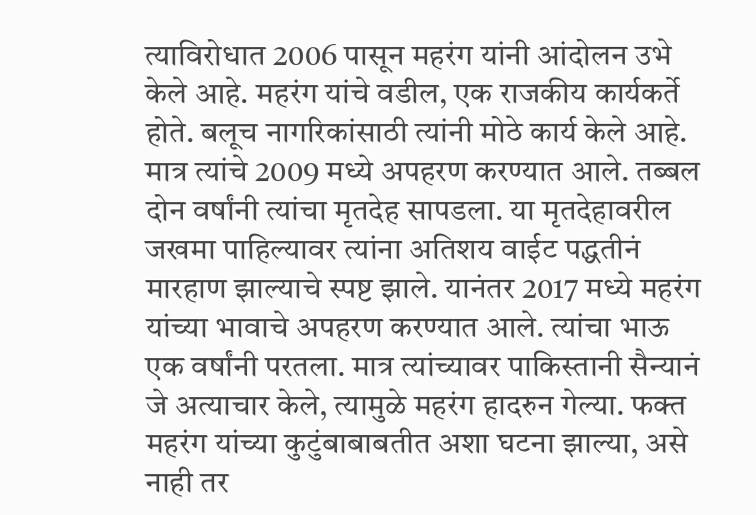त्याविरोधात 2006 पासून महरंग यांनी आंदोलन उभे केले आहे. महरंग यांचे वडील, एक राजकीय कार्यकर्ते होते. बलूच नागरिकांसाठी त्यांनी मोठे कार्य केले आहे. मात्र त्यांचे 2009 मध्ये अपहरण करण्यात आले. तब्बल दोन वर्षांनी त्यांचा मृतदेह सापडला. या मृतदेहावरील जखमा पाहिल्यावर त्यांना अतिशय वाईट पद्धतीनं मारहाण झाल्याचे स्पष्ट झाले. यानंतर 2017 मध्ये महरंग यांच्या भावाचे अपहरण करण्यात आले. त्यांचा भाऊ एक वर्षांनी परतला. मात्र त्यांच्यावर पाकिस्तानी सैन्यानं जे अत्याचार केले, त्यामुळे महरंग हादरुन गेल्या. फक्त महरंग यांच्या कुटुंबाबाबतीत अशा घटना झाल्या, असे नाही तर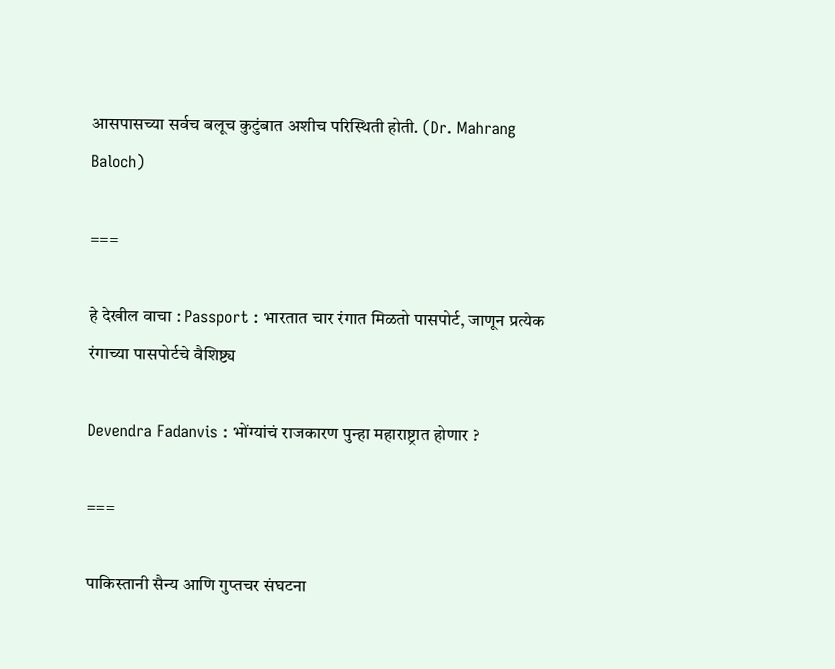आसपासच्या सर्वच बलूच कुटुंबात अशीच परिस्थिती होती. (Dr. Mahrang Baloch)

===

हे देखील वाचा : Passport : भारतात चार रंगात मिळतो पासपोर्ट, जाणून प्रत्येक रंगाच्या पासपोर्टचे वैशिष्ट्य

Devendra Fadanvis : भोंग्यांचं राजकारण पुन्हा महाराष्ट्रात होणार ?

===

पाकिस्तानी सैन्य आणि गुप्तचर संघटना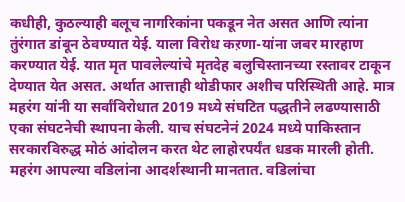कधीही, कुठल्याही बलूच नागरिकांना पकडून नेत असत आणि त्यांना तुंरंगात डांबून ठेवण्यात येई. याला विरोध कऱणा-यांना जबर मारहाण करण्यात येई. यात मृत पावलेल्यांचे मृतदेह बलुचिस्तानच्या रस्तावर टाकून देण्यात येत असत. अर्थात आत्ताही थोडीफार अशीच परिस्थिती आहे. मात्र महरंग यांनी या सर्वांविरोधात 2019 मध्ये संघटित पद्धतीने लढण्यासाठी एका संघटनेची स्थापना केली. याच संघटनेनं 2024 मध्ये पाकिस्तान सरकारविरुद्ध मोठं आंदोलन करत थेट लाहोरपर्यंत धडक मारली होती. महरंग आपल्या वडिलांना आदर्शस्थानी मानतात. वडिलांचा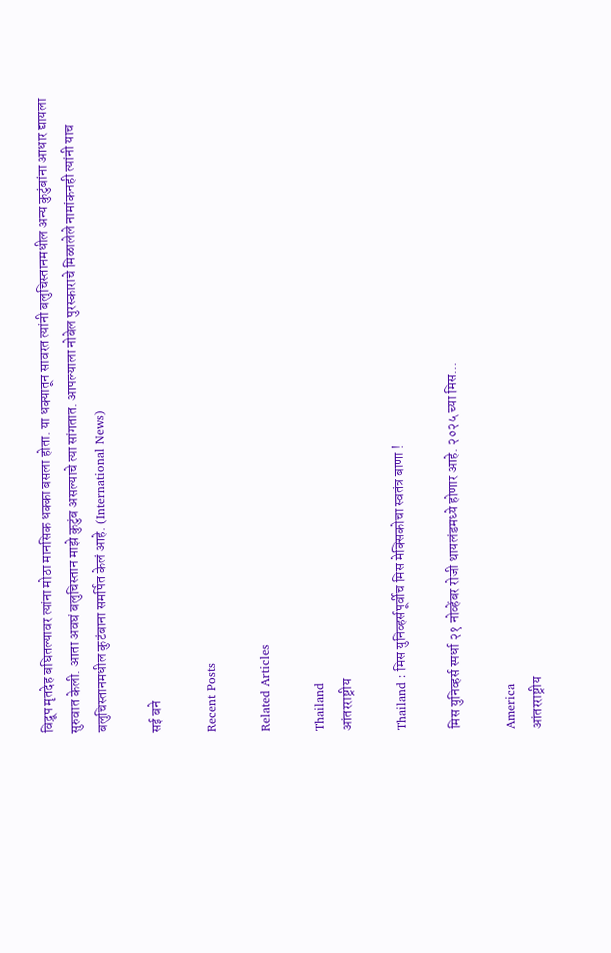विद्रूप मृतदेह बघितल्यावर त्यांना मोठा मानसिक धक्का बसला होता. या धक्यातून सावरत त्यांनी बलुचिस्तानमधील अन्य कुटुंबांना आधार द्यायला सुरुवात केली. आता अवघं बलुचिस्तान माझे कुटुंब असल्याचे त्या सांगतात. आपल्याला नोबेल पुरस्काराचे मिळालेले नामांकनही त्यांनी याच बलुचिस्तानमधील कुटंबाना समर्पित केलं आहे. (International News)

सई बने

Recent Posts

Related Articles

Thailand
आंतरराष्ट्रीय

Thailand : मिस युनिव्हर्सपूर्वीच मिस मेक्सिकोचा स्वतंत्र बाणा !

मिस युनिव्हर्स स्पर्धा २१ नोव्हेंबर रोजी थायलंडमध्ये होणार आहे. २०२५ च्या मिस...

America
आंतरराष्ट्रीय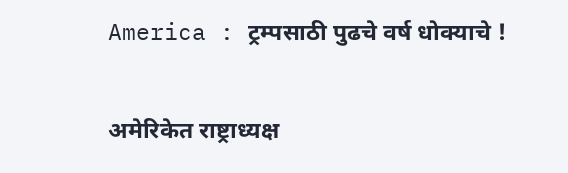America : ट्रम्पसाठी पुढचे वर्ष धोक्याचे !

अमेरिकेत राष्ट्राध्यक्ष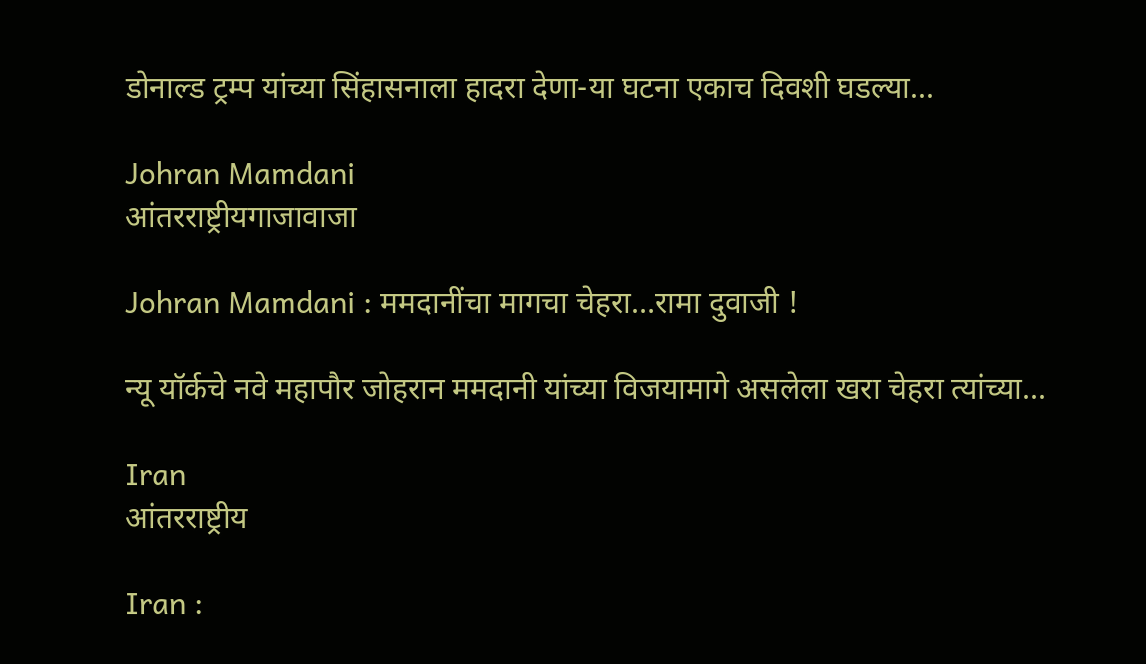डोनाल्ड ट्रम्प यांच्या सिंहासनाला हादरा देणा-या घटना एकाच दिवशी घडल्या...

Johran Mamdani
आंतरराष्ट्रीयगाजावाजा

Johran Mamdani : ममदानींचा मागचा चेहरा…रामा दुवाजी !

न्यू यॉर्कचे नवे महापौर जोहरान ममदानी यांच्या विजयामागे असलेला खरा चेहरा त्यांच्या...

Iran
आंतरराष्ट्रीय

Iran :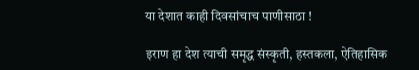या देशात काही दिवसांचाच पाणीसाठा !

इराण हा देश त्याची समृद्ध संस्कृती, हस्तकला, ऐतिहासिक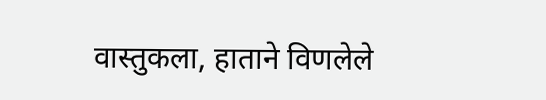वास्तुकला, हाताने विणलेले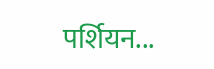पर्शियन...